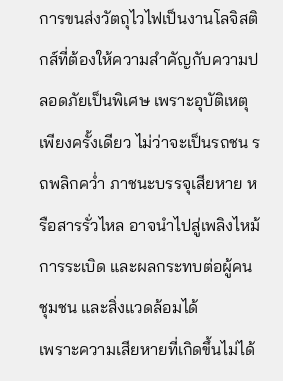การขนส่งวัตถุไวไฟเป็นงานโลจิสติกส์ที่ต้องให้ความสำคัญกับความปลอดภัยเป็นพิเศษ เพราะอุบัติเหตุเพียงครั้งเดียว ไม่ว่าจะเป็นรถชน รถพลิกคว่ำ ภาชนะบรรจุเสียหาย หรือสารรั่วไหล อาจนำไปสู่เพลิงไหม้ การระเบิด และผลกระทบต่อผู้คน ชุมชน และสิ่งแวดล้อมได้
เพราะความเสียหายที่เกิดขึ้นไม่ได้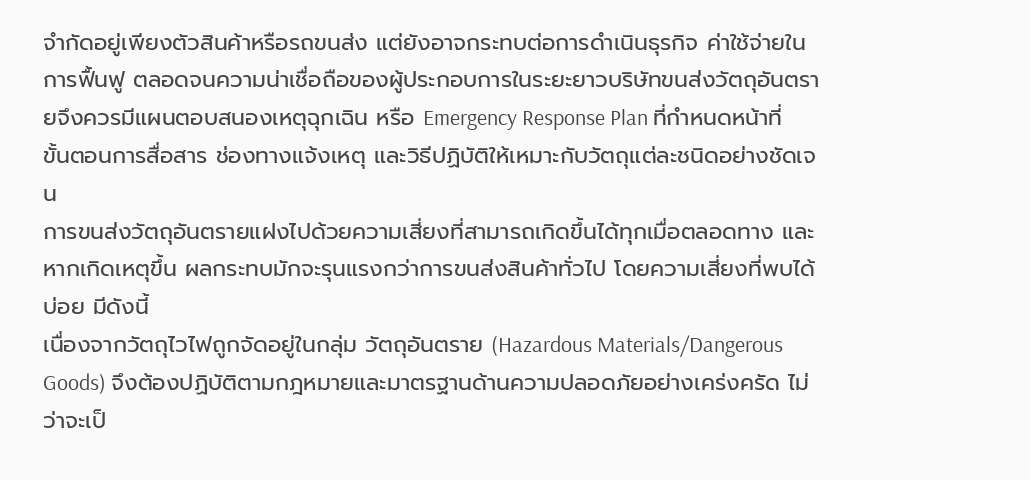จำกัดอยู่เพียงตัวสินค้าหรือรถขนส่ง แต่ยังอาจกระทบต่อการดำเนินธุรกิจ ค่าใช้จ่ายในการฟื้นฟู ตลอดจนความน่าเชื่อถือของผู้ประกอบการในระยะยาวบริษัทขนส่งวัตถุอันตรายจึงควรมีแผนตอบสนองเหตุฉุกเฉิน หรือ Emergency Response Plan ที่กำหนดหน้าที่ ขั้นตอนการสื่อสาร ช่องทางแจ้งเหตุ และวิธีปฏิบัติให้เหมาะกับวัตถุแต่ละชนิดอย่างชัดเจน
การขนส่งวัตถุอันตรายแฝงไปด้วยความเสี่ยงที่สามารถเกิดขึ้นได้ทุกเมื่อตลอดทาง และหากเกิดเหตุขึ้น ผลกระทบมักจะรุนแรงกว่าการขนส่งสินค้าทั่วไป โดยความเสี่ยงที่พบได้บ่อย มีดังนี้
เนื่องจากวัตถุไวไฟถูกจัดอยู่ในกลุ่ม วัตถุอันตราย (Hazardous Materials/Dangerous Goods) จึงต้องปฏิบัติตามกฎหมายและมาตรฐานด้านความปลอดภัยอย่างเคร่งครัด ไม่ว่าจะเป็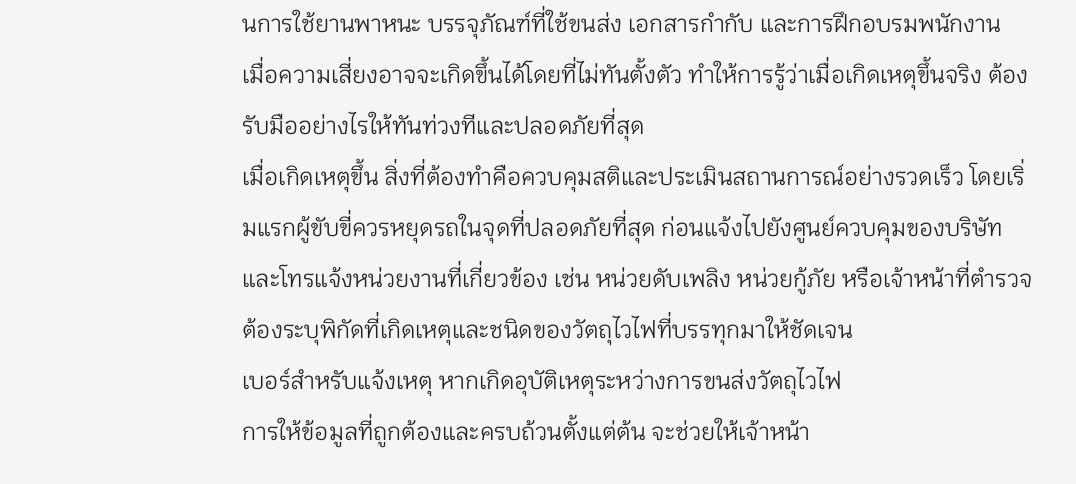นการใช้ยานพาหนะ บรรจุภัณฑ์ที่ใช้ขนส่ง เอกสารกำกับ และการฝึกอบรมพนักงาน
เมื่อความเสี่ยงอาจจะเกิดขึ้นได้โดยที่ไม่ทันตั้งตัว ทำให้การรู้ว่าเมื่อเกิดเหตุขึ้นจริง ต้องรับมืออย่างไรให้ทันท่วงทีและปลอดภัยที่สุด
เมื่อเกิดเหตุขึ้น สิ่งที่ต้องทำคือควบคุมสติและประเมินสถานการณ์อย่างรวดเร็ว โดยเริ่มแรกผู้ขับขี่ควรหยุดรถในจุดที่ปลอดภัยที่สุด ก่อนแจ้งไปยังศูนย์ควบคุมของบริษัท และโทรแจ้งหน่วยงานที่เกี่ยวข้อง เช่น หน่วยดับเพลิง หน่วยกู้ภัย หรือเจ้าหน้าที่ตำรวจ ต้องระบุพิกัดที่เกิดเหตุและชนิดของวัตถุไวไฟที่บรรทุกมาให้ชัดเจน
เบอร์สำหรับแจ้งเหตุ หากเกิดอุบัติเหตุระหว่างการขนส่งวัตถุไวไฟ
การให้ข้อมูลที่ถูกต้องและครบถ้วนตั้งแต่ต้น จะช่วยให้เจ้าหน้า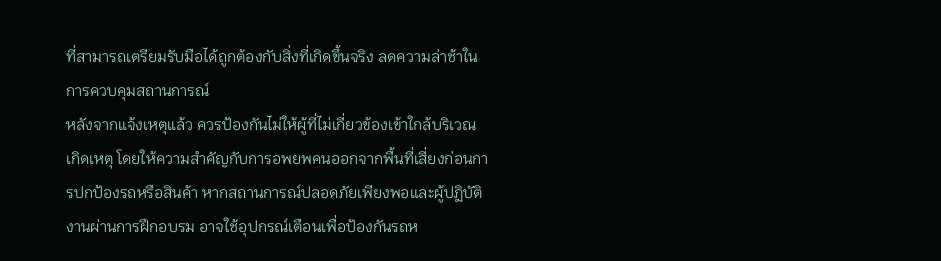ที่สามารถเตรียมรับมือได้ถูกต้องกับสิ่งที่เกิดขึ้นจริง ลดความล่าช้าในการควบคุมสถานการณ์
หลังจากแจ้งเหตุแล้ว ควรป้องกันไม่ให้ผู้ที่ไม่เกี่ยวข้องเข้าใกล้บริเวณเกิดเหตุ โดยให้ความสำคัญกับการอพยพคนออกจากพื้นที่เสี่ยงก่อนการปกป้องรถหรือสินค้า หากสถานการณ์ปลอดภัยเพียงพอและผู้ปฏิบัติงานผ่านการฝึกอบรม อาจใช้อุปกรณ์เตือนเพื่อป้องกันรถห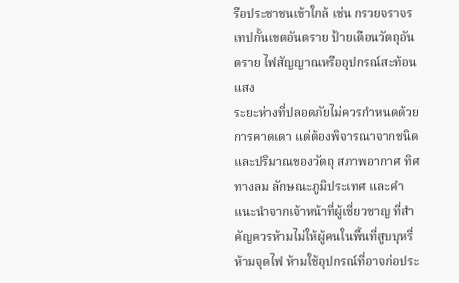รือประชาชนเข้าใกล้ เช่น กรวยจราจร เทปกั้นเขตอันตราย ป้ายเตือนวัตถุอันตราย ไฟสัญญาณหรืออุปกรณ์สะท้อนแสง
ระยะห่างที่ปลอดภัยไม่ควรกำหนดด้วยการคาดเดา แต่ต้องพิจารณาจากชนิดและปริมาณของวัตถุ สภาพอากาศ ทิศทางลม ลักษณะภูมิประเทศ และคำแนะนำจากเจ้าหน้าที่ผู้เชี่ยวชาญ ที่สำคัญควรห้ามไม่ให้ผู้คนในพื้นที่สูบบุหรี่ ห้ามจุดไฟ ห้ามใช้อุปกรณ์ที่อาจก่อประ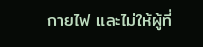กายไฟ และไม่ให้ผู้ที่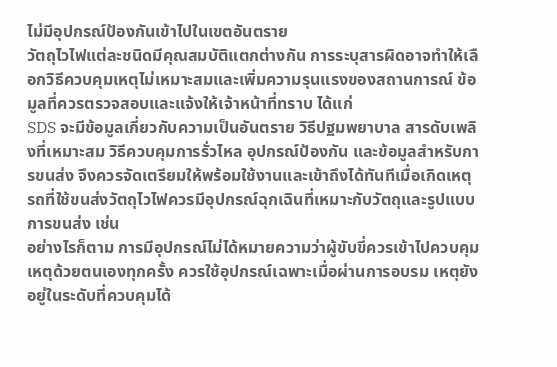ไม่มีอุปกรณ์ป้องกันเข้าไปในเขตอันตราย
วัตถุไวไฟแต่ละชนิดมีคุณสมบัติแตกต่างกัน การระบุสารผิดอาจทำให้เลือกวิธีควบคุมเหตุไม่เหมาะสมและเพิ่มความรุนแรงของสถานการณ์ ข้อมูลที่ควรตรวจสอบและแจ้งให้เจ้าหน้าที่ทราบ ได้แก่
SDS จะมีข้อมูลเกี่ยวกับความเป็นอันตราย วิธีปฐมพยาบาล สารดับเพลิงที่เหมาะสม วิธีควบคุมการรั่วไหล อุปกรณ์ป้องกัน และข้อมูลสำหรับการขนส่ง จึงควรจัดเตรียมให้พร้อมใช้งานและเข้าถึงได้ทันทีเมื่อเกิดเหตุ
รถที่ใช้ขนส่งวัตถุไวไฟควรมีอุปกรณ์ฉุกเฉินที่เหมาะกับวัตถุและรูปแบบการขนส่ง เช่น
อย่างไรก็ตาม การมีอุปกรณ์ไม่ได้หมายความว่าผู้ขับขี่ควรเข้าไปควบคุมเหตุด้วยตนเองทุกครั้ง ควรใช้อุปกรณ์เฉพาะเมื่อผ่านการอบรม เหตุยังอยู่ในระดับที่ควบคุมได้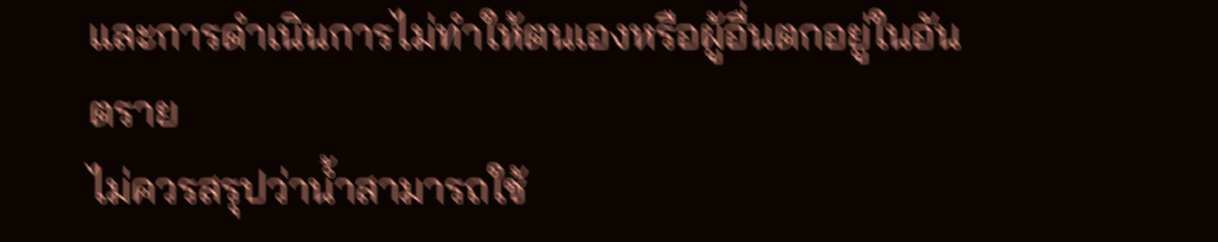และการดำเนินการไม่ทำให้ตนเองหรือผู้อื่นตกอยู่ในอันตราย
ไม่ควรสรุปว่าน้ำสามารถใช้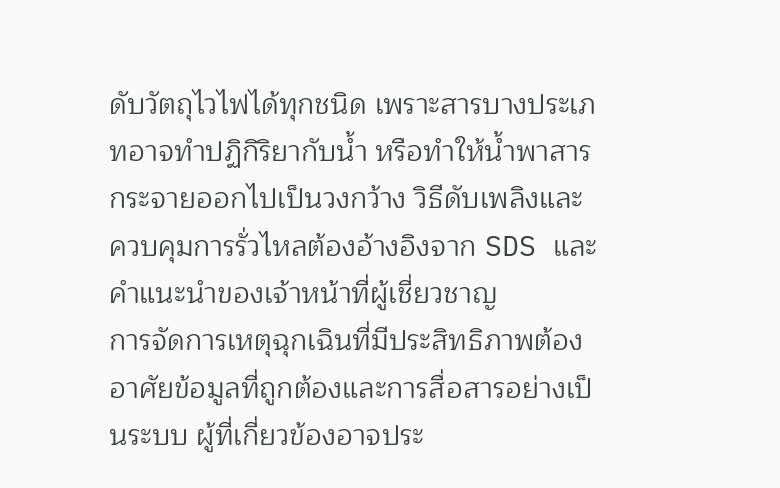ดับวัตถุไวไฟได้ทุกชนิด เพราะสารบางประเภทอาจทำปฏิกิริยากับน้ำ หรือทำให้น้ำพาสารกระจายออกไปเป็นวงกว้าง วิธีดับเพลิงและควบคุมการรั่วไหลต้องอ้างอิงจาก SDS และคำแนะนำของเจ้าหน้าที่ผู้เชี่ยวชาญ
การจัดการเหตุฉุกเฉินที่มีประสิทธิภาพต้องอาศัยข้อมูลที่ถูกต้องและการสื่อสารอย่างเป็นระบบ ผู้ที่เกี่ยวข้องอาจประ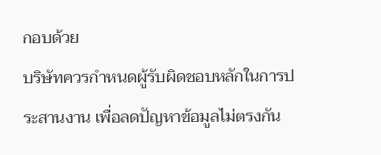กอบด้วย
บริษัทควรกำหนดผู้รับผิดชอบหลักในการประสานงาน เพื่อลดปัญหาข้อมูลไม่ตรงกัน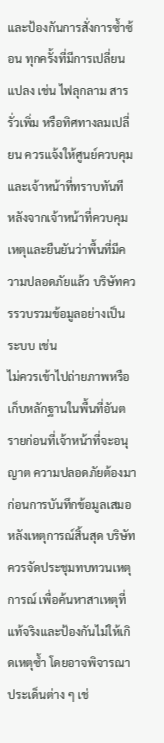และป้องกันการสั่งการซ้ำซ้อน ทุกครั้งที่มีการเปลี่ยนแปลง เช่น ไฟลุกลาม สารรั่วเพิ่ม หรือทิศทางลมเปลี่ยน ควรแจ้งให้ศูนย์ควบคุมและเจ้าหน้าที่ทราบทันที
หลังจากเจ้าหน้าที่ควบคุมเหตุและยืนยันว่าพื้นที่มีความปลอดภัยแล้ว บริษัทควรรวบรวมข้อมูลอย่างเป็นระบบ เช่น
ไม่ควรเข้าไปถ่ายภาพหรือเก็บหลักฐานในพื้นที่อันตรายก่อนที่เจ้าหน้าที่จะอนุญาต ความปลอดภัยต้องมาก่อนการบันทึกข้อมูลเสมอ
หลังเหตุการณ์สิ้นสุด บริษัทควรจัดประชุมทบทวนเหตุการณ์ เพื่อค้นหาสาเหตุที่แท้จริงและป้องกันไม่ให้เกิดเหตุซ้ำ โดยอาจพิจารณาประเด็นต่าง ๆ เช่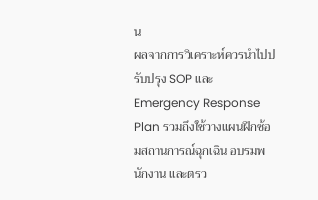น
ผลจากการวิเคราะห์ควรนำไปปรับปรุง SOP และ Emergency Response Plan รวมถึงใช้วางแผนฝึกซ้อมสถานการณ์ฉุกเฉิน อบรมพนักงาน และตรว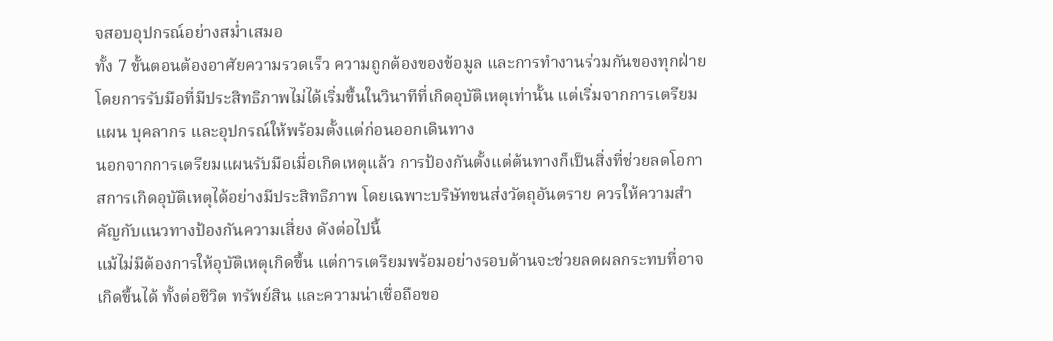จสอบอุปกรณ์อย่างสม่ำเสมอ
ทั้ง 7 ขั้นตอนต้องอาศัยความรวดเร็ว ความถูกต้องของข้อมูล และการทำงานร่วมกันของทุกฝ่าย โดยการรับมือที่มีประสิทธิภาพไม่ได้เริ่มขึ้นในวินาทีที่เกิดอุบัติเหตุเท่านั้น แต่เริ่มจากการเตรียมแผน บุคลากร และอุปกรณ์ให้พร้อมตั้งแต่ก่อนออกเดินทาง
นอกจากการเตรียมแผนรับมือเมื่อเกิดเหตุแล้ว การป้องกันตั้งแต่ต้นทางก็เป็นสิ่งที่ช่วยลดโอกาสการเกิดอุบัติเหตุได้อย่างมีประสิทธิภาพ โดยเฉพาะบริษัทขนส่งวัตถุอันตราย ควรให้ความสำคัญกับแนวทางป้องกันความเสี่ยง ดังต่อไปนี้
แม้ไม่มีต้องการให้อุบัติเหตุเกิดขึ้น แต่การเตรียมพร้อมอย่างรอบด้านจะช่วยลดผลกระทบที่อาจเกิดขึ้นได้ ทั้งต่อชีวิต ทรัพย์สิน และความน่าเชื่อถือขอ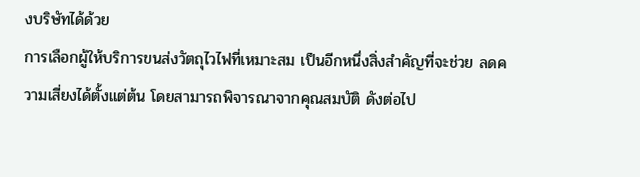งบริษัทได้ด้วย
การเลือกผู้ให้บริการขนส่งวัตถุไวไฟที่เหมาะสม เป็นอีกหนึ่งสิ่งสำคัญที่จะช่วย ลดความเสี่ยงได้ตั้งแต่ต้น โดยสามารถพิจารณาจากคุณสมบัติ ดังต่อไป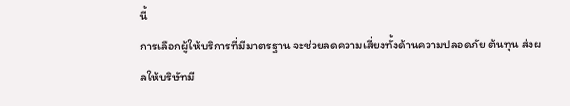นี้
การเลือกผู้ให้บริการที่มีมาตรฐาน จะช่วยลดความเสี่ยงทั้งด้านความปลอดภัย ต้นทุน ส่งผลให้บริษัทมี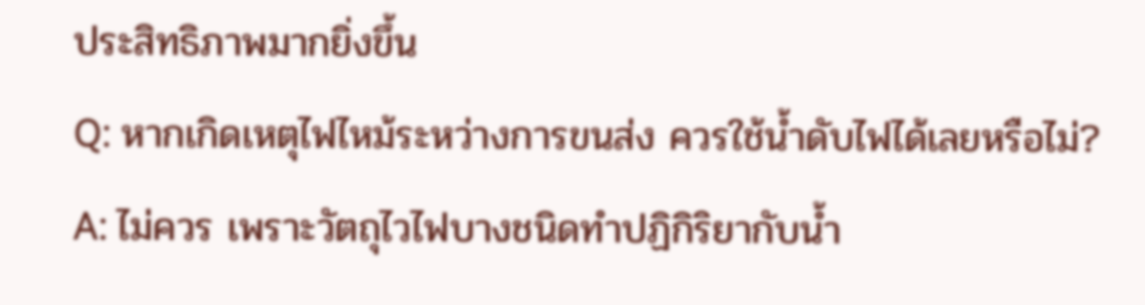ประสิทธิภาพมากยิ่งขึ้น
Q: หากเกิดเหตุไฟไหม้ระหว่างการขนส่ง ควรใช้น้ำดับไฟได้เลยหรือไม่?
A: ไม่ควร เพราะวัตถุไวไฟบางชนิดทำปฏิกิริยากับน้ำ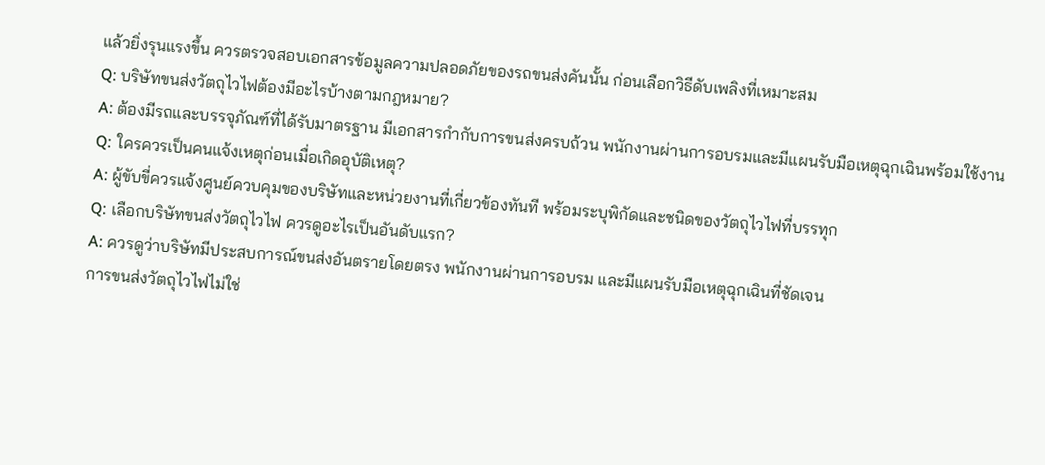แล้วยิ่งรุนแรงขึ้น ควรตรวจสอบเอกสารข้อมูลความปลอดภัยของรถขนส่งคันนั้น ก่อนเลือกวิธีดับเพลิงที่เหมาะสม
Q: บริษัทขนส่งวัตถุไวไฟต้องมีอะไรบ้างตามกฎหมาย?
A: ต้องมีรถและบรรจุภัณฑ์ที่ได้รับมาตรฐาน มีเอกสารกำกับการขนส่งครบถ้วน พนักงานผ่านการอบรมและมีแผนรับมือเหตุฉุกเฉินพร้อมใช้งาน
Q: ใครควรเป็นคนแจ้งเหตุก่อนเมื่อเกิดอุบัติเหตุ?
A: ผู้ขับขี่ควรแจ้งศูนย์ควบคุมของบริษัทและหน่วยงานที่เกี่ยวข้องทันที พร้อมระบุพิกัดและชนิดของวัตถุไวไฟที่บรรทุก
Q: เลือกบริษัทขนส่งวัตถุไวไฟ ควรดูอะไรเป็นอันดับแรก?
A: ควรดูว่าบริษัทมีประสบการณ์ขนส่งอันตรายโดยตรง พนักงานผ่านการอบรม และมีแผนรับมือเหตุฉุกเฉินที่ชัดเจน
การขนส่งวัตถุไวไฟไม่ใช่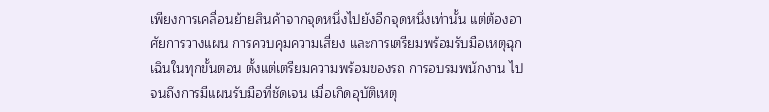เพียงการเคลื่อนย้ายสินค้าจากจุดหนึ่งไปยังอีกจุดหนึ่งเท่านั้น แต่ต้องอาศัยการวางแผน การควบคุมความเสี่ยง และการเตรียมพร้อมรับมือเหตุฉุกเฉินในทุกขั้นตอน ตั้งแต่เตรียมความพร้อมของรถ การอบรมพนักงาน ไปจนถึงการมีแผนรับมือที่ชัดเจน เมื่อเกิดอุบัติเหตุ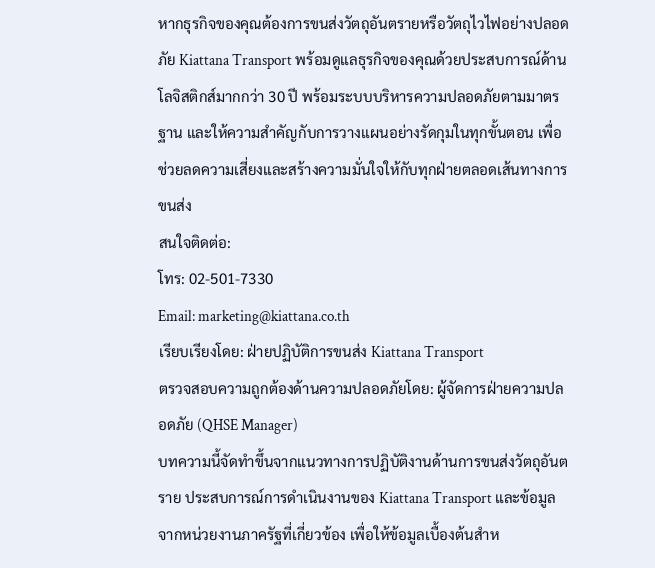หากธุรกิจของคุณต้องการขนส่งวัตถุอันตรายหรือวัตถุไวไฟอย่างปลอดภัย Kiattana Transport พร้อมดูแลธุรกิจของคุณด้วยประสบการณ์ด้านโลจิสติกส์มากกว่า 30 ปี พร้อมระบบบริหารความปลอดภัยตามมาตรฐาน และให้ความสำคัญกับการวางแผนอย่างรัดกุมในทุกขั้นตอน เพื่อช่วยลดความเสี่ยงและสร้างความมั่นใจให้กับทุกฝ่ายตลอดเส้นทางการขนส่ง
สนใจติดต่อ:
โทร: 02-501-7330
Email: marketing@kiattana.co.th
เรียบเรียงโดย: ฝ่ายปฏิบัติการขนส่ง Kiattana Transport
ตรวจสอบความถูกต้องด้านความปลอดภัยโดย: ผู้จัดการฝ่ายความปลอดภัย (QHSE Manager)
บทความนี้จัดทำขึ้นจากแนวทางการปฏิบัติงานด้านการขนส่งวัตถุอันตราย ประสบการณ์การดำเนินงานของ Kiattana Transport และข้อมูลจากหน่วยงานภาครัฐที่เกี่ยวข้อง เพื่อให้ข้อมูลเบื้องต้นสำห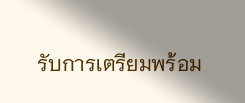รับการเตรียมพร้อม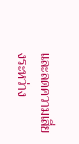และลดความเสี่ยงระหว่าง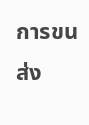การขนส่ง